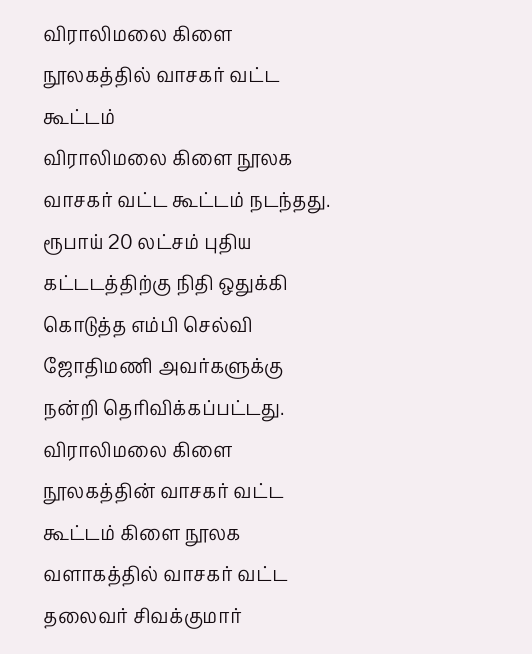விராலிமலை கிளை நூலகத்தில் வாசகர் வட்ட கூட்டம்
விராலிமலை கிளை நூலக வாசகர் வட்ட கூட்டம் நடந்தது. ரூபாய் 20 லட்சம் புதிய கட்டடத்திற்கு நிதி ஒதுக்கி கொடுத்த எம்பி செல்வி ஜோதிமணி அவர்களுக்கு நன்றி தெரிவிக்கப்பட்டது. விராலிமலை கிளை நூலகத்தின் வாசகர் வட்ட கூட்டம் கிளை நூலக வளாகத்தில் வாசகர் வட்ட தலைவர் சிவக்குமார்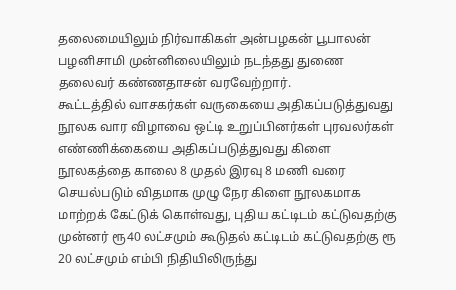தலைமையிலும் நிர்வாகிகள் அன்பழகன் பூபாலன் பழனிசாமி முன்னிலையிலும் நடந்தது துணை தலைவர் கண்ணதாசன் வரவேற்றார்.
கூட்டத்தில் வாசகர்கள் வருகையை அதிகப்படுத்துவது நூலக வார விழாவை ஒட்டி உறுப்பினர்கள் புரவலர்கள் எண்ணிக்கையை அதிகப்படுத்துவது கிளை நூலகத்தை காலை 8 முதல் இரவு 8 மணி வரை செயல்படும் விதமாக முழு நேர கிளை நூலகமாக மாற்றக் கேட்டுக் கொள்வது, புதிய கட்டிடம் கட்டுவதற்கு முன்னர் ரூ40 லட்சமும் கூடுதல் கட்டிடம் கட்டுவதற்கு ரூ 20 லட்சமும் எம்பி நிதியிலிருந்து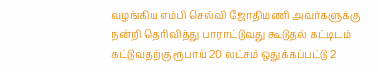வழங்கிய எம்பி செல்வி ஜோதிமணி அவர்களுக்கு நன்றி தெரிவித்து பாராட்டுவது கூடுதல் கட்டிடம் கட்டுவதற்கு ரூபாய் 20 லட்சம் ஒதுக்கப்பட்டு 2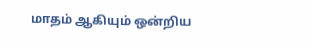மாதம் ஆகியும் ஒன்றிய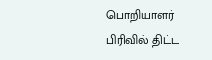பொறியாளர் பிரிவில் திட்ட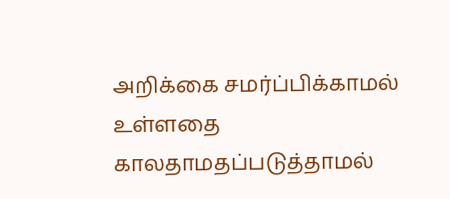அறிக்கை சமர்ப்பிக்காமல் உள்ளதை காலதாமதப்படுத்தாமல்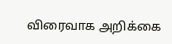விரைவாக அறிக்கை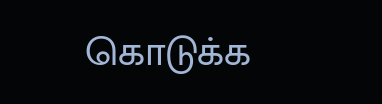கொடுக்க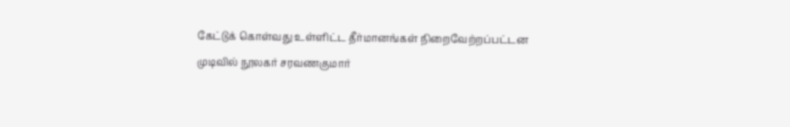கேட்டுக் கொள்வது உள்ளிட்ட தீர்மானங்கள் நிறைவேற்றப்பட்டன முடிவில் நூலகர் சரவணகுமார்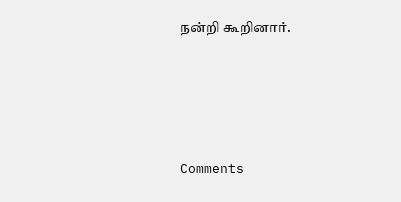நன்றி கூறினார்.





Comments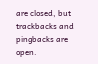are closed, but trackbacks and pingbacks are open.